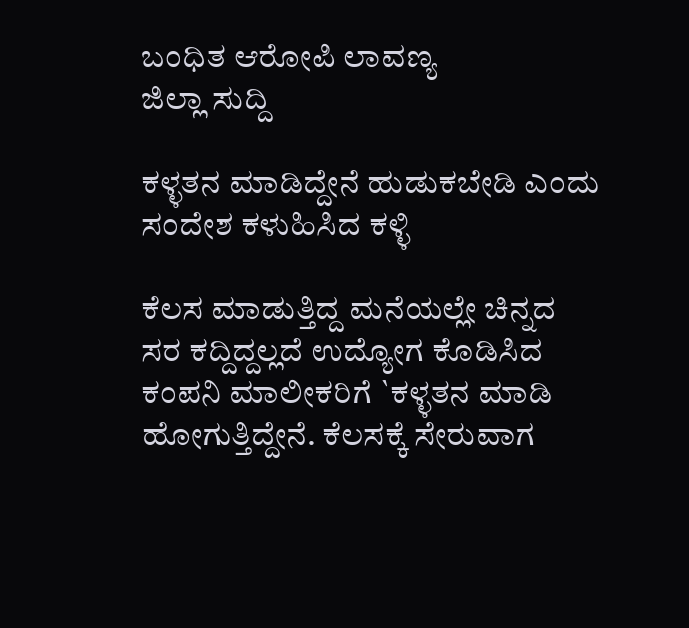ಬಂಧಿತ ಆರೋಪಿ ಲಾವಣ್ಯ
ಜಿಲ್ಲಾ ಸುದ್ದಿ

ಕಳ್ಳತನ ಮಾಡಿದ್ದೇನೆ ಹುಡುಕಬೇಡಿ ಎಂದು ಸಂದೇಶ ಕಳುಹಿಸಿದ ಕಳ್ಳಿ

ಕೆಲಸ ಮಾಡುತ್ತಿದ್ದ ಮನೆಯಲ್ಲೇ ಚಿನ್ನದ ಸರ ಕದ್ದಿದ್ದಲ್ಲದೆ ಉದ್ಯೋಗ ಕೊಡಿಸಿದ ಕಂಪನಿ ಮಾಲೀಕರಿಗೆ `ಕಳ್ಳತನ ಮಾಡಿ ಹೋಗುತ್ತಿದ್ದೇನೆ. ಕೆಲಸಕ್ಕೆ ಸೇರುವಾಗ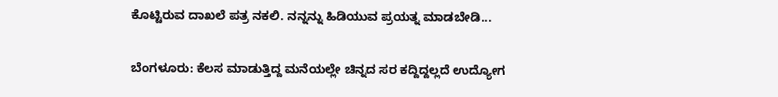ಕೊಟ್ಟಿರುವ ದಾಖಲೆ ಪತ್ರ ನಕಲಿ. ನನ್ನನ್ನು ಹಿಡಿಯುವ ಪ್ರಯತ್ನ ಮಾಡಬೇಡಿ...

ಬೆಂಗಳೂರು: ಕೆಲಸ ಮಾಡುತ್ತಿದ್ದ ಮನೆಯಲ್ಲೇ ಚಿನ್ನದ ಸರ ಕದ್ದಿದ್ದಲ್ಲದೆ ಉದ್ಯೋಗ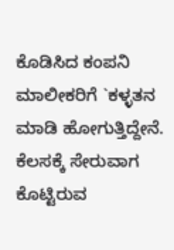ಕೊಡಿಸಿದ ಕಂಪನಿ ಮಾಲೀಕರಿಗೆ `ಕಳ್ಳತನ ಮಾಡಿ ಹೋಗುತ್ತಿದ್ದೇನೆ. ಕೆಲಸಕ್ಕೆ ಸೇರುವಾಗ ಕೊಟ್ಟಿರುವ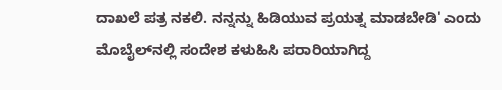ದಾಖಲೆ ಪತ್ರ ನಕಲಿ. ನನ್ನನ್ನು ಹಿಡಿಯುವ ಪ್ರಯತ್ನ ಮಾಡಬೇಡಿ' ಎಂದು ಮೊಬೈಲ್‍ನಲ್ಲಿ ಸಂದೇಶ ಕಳುಹಿಸಿ ಪರಾರಿಯಾಗಿದ್ದ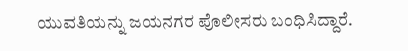ಯುವತಿಯನ್ನು ಜಯನಗರ ಪೊಲೀಸರು ಬಂಧಿಸಿದ್ದಾರೆ.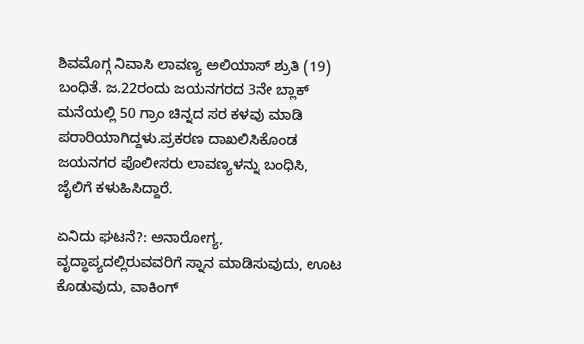ಶಿವಮೊಗ್ಗ ನಿವಾಸಿ ಲಾವಣ್ಯ ಅಲಿಯಾಸ್ ಶ್ರುತಿ (19) ಬಂಧಿತೆ. ಜ.22ರಂದು ಜಯನಗರದ 3ನೇ ಬ್ಲಾಕ್ ಮನೆಯಲ್ಲಿ 50 ಗ್ರಾಂ ಚಿನ್ನದ ಸರ ಕಳವು ಮಾಡಿ ಪರಾರಿಯಾಗಿದ್ದಳು.ಪ್ರಕರಣ ದಾಖಲಿಸಿಕೊಂಡ ಜಯನಗರ ಪೊಲೀಸರು ಲಾವಣ್ಯಳನ್ನು ಬಂಧಿಸಿ, ಜೈಲಿಗೆ ಕಳುಹಿಸಿದ್ದಾರೆ.

ಏನಿದು ಘಟನೆ?: ಅನಾರೋಗ್ಯ, ವೃದ್ಧಾಪ್ಯದಲ್ಲಿರುವವರಿಗೆ ಸ್ನಾನ ಮಾಡಿಸುವುದು, ಊಟ ಕೊಡುವುದು, ವಾಕಿಂಗ್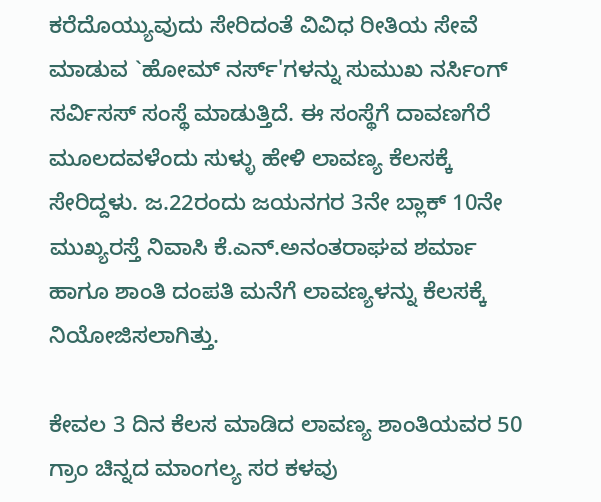ಕರೆದೊಯ್ಯುವುದು ಸೇರಿದಂತೆ ವಿವಿಧ ರೀತಿಯ ಸೇವೆ ಮಾಡುವ `ಹೋಮ್ ನರ್ಸ್'ಗಳನ್ನು ಸುಮುಖ ನರ್ಸಿಂಗ್ ಸರ್ವಿಸಸ್ ಸಂಸ್ಥೆ ಮಾಡುತ್ತಿದೆ. ಈ ಸಂಸ್ಥೆಗೆ ದಾವಣಗೆರೆ ಮೂಲದವಳೆಂದು ಸುಳ್ಳು ಹೇಳಿ ಲಾವಣ್ಯ ಕೆಲಸಕ್ಕೆ ಸೇರಿದ್ದಳು. ಜ.22ರಂದು ಜಯನಗರ 3ನೇ ಬ್ಲಾಕ್ 10ನೇ ಮುಖ್ಯರಸ್ತೆ ನಿವಾಸಿ ಕೆ.ಎನ್.ಅನಂತರಾಘವ ಶರ್ಮಾ ಹಾಗೂ ಶಾಂತಿ ದಂಪತಿ ಮನೆಗೆ ಲಾವಣ್ಯಳನ್ನು ಕೆಲಸಕ್ಕೆ ನಿಯೋಜಿಸಲಾಗಿತ್ತು.

ಕೇವಲ 3 ದಿನ ಕೆಲಸ ಮಾಡಿದ ಲಾವಣ್ಯ ಶಾಂತಿಯವರ 50 ಗ್ರಾಂ ಚಿನ್ನದ ಮಾಂಗಲ್ಯ ಸರ ಕಳವು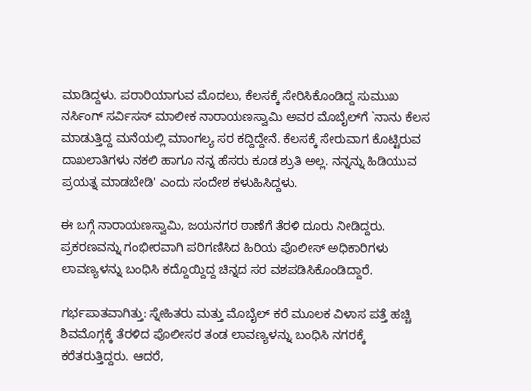ಮಾಡಿದ್ದಳು. ಪರಾರಿಯಾಗುವ ಮೊದಲು, ಕೆಲಸಕ್ಕೆ ಸೇರಿಸಿಕೊಂಡಿದ್ದ ಸುಮುಖ ನರ್ಸಿಂಗ್ ಸರ್ವಿಸಸ್ ಮಾಲೀಕ ನಾರಾಯಣಸ್ವಾಮಿ ಅವರ ಮೊಬೈಲ್‍ಗೆ `ನಾನು ಕೆಲಸ ಮಾಡುತ್ತಿದ್ದ ಮನೆಯಲ್ಲಿ ಮಾಂಗಲ್ಯ ಸರ ಕದ್ದಿದ್ದೇನೆ. ಕೆಲಸಕ್ಕೆ ಸೇರುವಾಗ ಕೊಟ್ಟಿರುವ ದಾಖಲಾತಿಗಳು ನಕಲಿ ಹಾಗೂ ನನ್ನ ಹೆಸರು ಕೂಡ ಶ್ರುತಿ ಅಲ್ಲ. ನನ್ನನ್ನು ಹಿಡಿಯುವ ಪ್ರಯತ್ನ ಮಾಡಬೇಡಿ' ಎಂದು ಸಂದೇಶ ಕಳುಹಿಸಿದ್ದಳು.

ಈ ಬಗ್ಗೆ ನಾರಾಯಣಸ್ವಾಮಿ, ಜಯನಗರ ಠಾಣೆಗೆ ತೆರಳಿ ದೂರು ನೀಡಿದ್ದರು. ಪ್ರಕರಣವನ್ನು ಗಂಭೀರವಾಗಿ ಪರಿಗಣಿಸಿದ ಹಿರಿಯ ಪೊಲೀಸ್ ಅಧಿಕಾರಿಗಳು ಲಾವಣ್ಯಳನ್ನು ಬಂಧಿಸಿ ಕದ್ದೊಯ್ದಿದ್ದ ಚಿನ್ನದ ಸರ ವಶಪಡಿಸಿಕೊಂಡಿದ್ದಾರೆ.

ಗರ್ಭಪಾತವಾಗಿತ್ತು: ಸ್ನೇಹಿತರು ಮತ್ತು ಮೊಬೈಲ್ ಕರೆ ಮೂಲಕ ವಿಳಾಸ ಪತ್ತೆ ಹಚ್ಚಿ ಶಿವಮೊಗ್ಗಕ್ಕೆ ತೆರಳಿದ ಪೊಲೀಸರ ತಂಡ ಲಾವಣ್ಯಳನ್ನು ಬಂಧಿಸಿ ನಗರಕ್ಕೆ ಕರೆತರುತ್ತಿದ್ದರು. ಆದರೆ,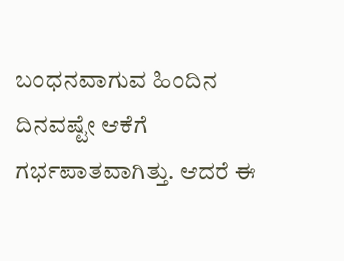ಬಂಧನವಾಗುವ ಹಿಂದಿನ ದಿನವಷ್ಟೇ ಆಕೆಗೆ ಗರ್ಭಪಾತವಾಗಿತ್ತು. ಆದರೆ ಈ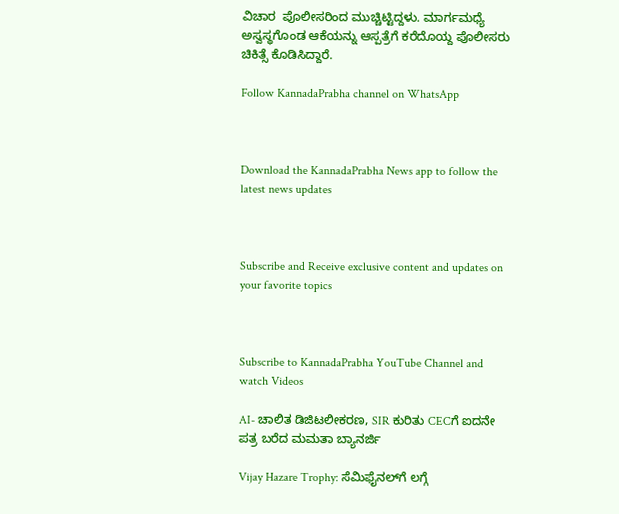ವಿಚಾರ  ಪೊಲೀಸರಿಂದ ಮುಚ್ಚಿಟ್ಟಿದ್ದಳು. ಮಾರ್ಗಮಧ್ಯೆ ಅಸ್ವಸ್ಥಗೊಂಡ ಆಕೆಯನ್ನು ಆಸ್ಪತ್ರೆಗೆ ಕರೆದೊಯ್ದ ಪೊಲೀಸರು ಚಿಕಿತ್ಸೆ ಕೊಡಿಸಿದ್ದಾರೆ.

Follow KannadaPrabha channel on WhatsApp



Download the KannadaPrabha News app to follow the latest news updates



Subscribe and Receive exclusive content and updates on your favorite topics



Subscribe to KannadaPrabha YouTube Channel and watch Videos

AI- ಚಾಲಿತ ಡಿಜಿಟಲೀಕರಣ, SIR ಕುರಿತು CECಗೆ ಐದನೇ ಪತ್ರ ಬರೆದ ಮಮತಾ ಬ್ಯಾನರ್ಜಿ

Vijay Hazare Trophy: ಸೆಮಿಫೈನಲ್‌ಗೆ ಲಗ್ಗೆ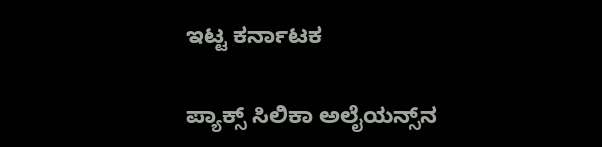ಇಟ್ಟ ಕರ್ನಾಟಕ

ಪ್ಯಾಕ್ಸ್ ಸಿಲಿಕಾ ಅಲೈಯನ್ಸ್‌ನ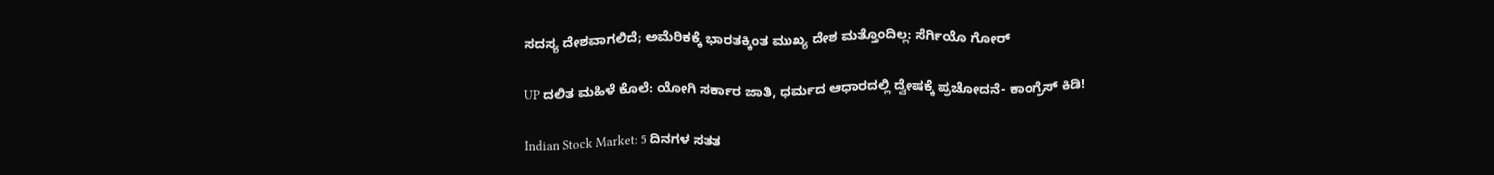ಸದಸ್ಯ ದೇಶವಾಗಲಿದೆ; ಅಮೆರಿಕಕ್ಕೆ ಭಾರತಕ್ಕಿಂತ ಮುಖ್ಯ ದೇಶ ಮತ್ತೊಂದಿಲ್ಲ: ಸೆರ್ಗಿಯೊ ಗೋರ್

UP ದಲಿತ ಮಹಿಳೆ ಕೊಲೆ: ಯೋಗಿ ಸರ್ಕಾರ ಜಾತಿ, ಧರ್ಮದ ಆಧಾರದಲ್ಲಿ ದ್ವೇಷಕ್ಕೆ ಪ್ರಚೋದನೆ- ಕಾಂಗ್ರೆಸ್ ಕಿಡಿ!

Indian Stock Market: 5 ದಿನಗಳ ಸತತ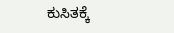ಕುಸಿತಕ್ಕೆ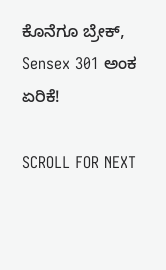ಕೊನೆಗೂ ಬ್ರೇಕ್, Sensex 301 ಅಂಕ ಏರಿಕೆ!

SCROLL FOR NEXT